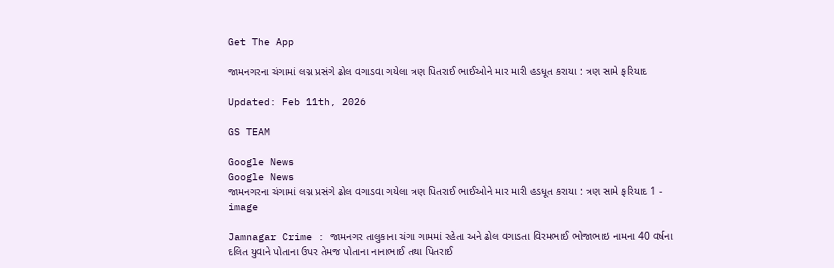Get The App

જામનગરના ચંગામાં લગ્ન પ્રસંગે ઢોલ વગાડવા ગયેલા ત્રણ પિતરાઈ ભાઈઓને માર મારી હડધૂત કરાયા : ત્રણ સામે ફરિયાદ

Updated: Feb 11th, 2026

GS TEAM

Google News
Google News
જામનગરના ચંગામાં લગ્ન પ્રસંગે ઢોલ વગાડવા ગયેલા ત્રણ પિતરાઈ ભાઈઓને માર મારી હડધૂત કરાયા : ત્રણ સામે ફરિયાદ 1 - image

Jamnagar Crime : જામનગર તાલુકાના ચંગા ગામમાં રહેતા અને ઢોલ વગાડતા વિરમભાઈ ભોજાભાઇ નામના 40 વર્ષના દલિત યુવાને પોતાના ઉપર તેમજ પોતાના નાનાભાઈ તથા પિતરાઈ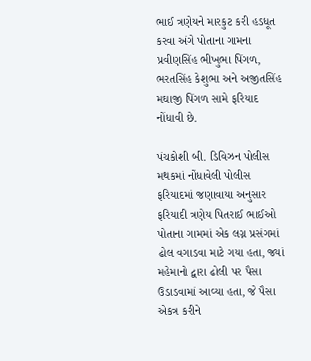ભાઈ ત્રણેયને મારકુટ કરી હડધૂત કરવા અંગે પોતાના ગામના પ્રવીણસિંહ ભીખુભા પિંગળ, ભરતસિંહ કેશુભા અને અજીતસિંહ મઘાજી પિંગળ સામે ફરિયાદ નોંધાવી છે.

પંચકોશી બી. ડિવિઝન પોલીસ મથકમાં નોંધાવેલી પોલીસ ફરિયાદમાં જણાવાયા અનુસાર ફરિયાદી ત્રણેય પિતરાઈ ભાઈઓ પોતાના ગામમાં એક લગ્ન પ્રસંગમાં ઢોલ વગાડવા માટે ગયા હતા, જ્યાં મહેમાનો દ્વારા ઢોલી પર પૈસા ઉડાડવામાં આવ્યા હતા, જે પૈસા એકત્ર કરીને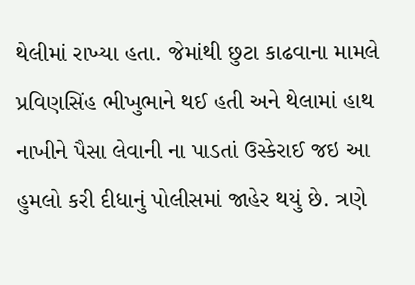થેલીમાં રાખ્યા હતા. જેમાંથી છુટા કાઢવાના મામલે પ્રવિણસિંહ ભીખુભાને થઈ હતી અને થેલામાં હાથ નાખીને પૈસા લેવાની ના પાડતાં ઉસ્કેરાઈ જઇ આ હુમલો કરી દીધાનું પોલીસમાં જાહેર થયું છે. ત્રણે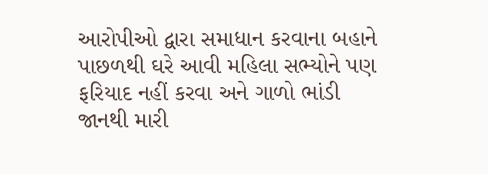આરોપીઓ દ્વારા સમાધાન કરવાના બહાને પાછળથી ઘરે આવી મહિલા સભ્યોને પણ ફરિયાદ નહીં કરવા અને ગાળો ભાંડી જાનથી મારી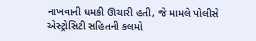નાખવાની ધમકી ઊચારી હતી, જે મામલે પોલીસે એસ્ટ્રોસિટી સહિતની કલમો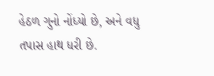હેઠળ ગુનો નોંધ્યો છે, અને વધુ તપાસ હાથ ધરી છે.